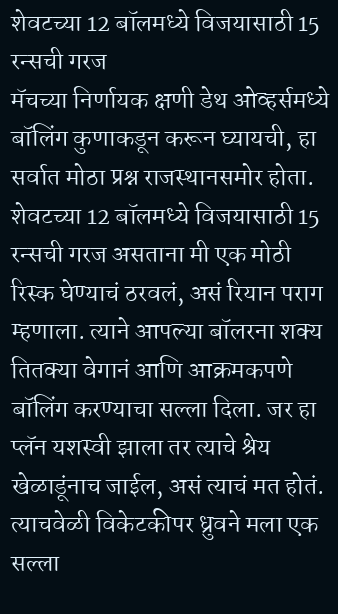शेवटच्या 12 बॉलमध्ये विजयासाठी 15 रन्सची गरज
मॅचच्या निर्णायक क्षणी डेथ ओव्हर्समध्ये बॉलिंग कुणाकडून करून घ्यायची, हा सर्वात मोठा प्रश्न राजस्थानसमोर होता. शेवटच्या 12 बॉलमध्ये विजयासाठी 15 रन्सची गरज असताना मी एक मोठी रिस्क घेण्याचं ठरवलं, असं रियान पराग म्हणाला. त्याने आपल्या बॉलरना शक्य तितक्या वेगानं आणि आक्रमकपणे बॉलिंग करण्याचा सल्ला दिला. जर हा प्लॅन यशस्वी झाला तर त्याचे श्रेय खेळाडूंनाच जाईल, असं त्याचं मत होतं. त्याचवेळी विकेटकीपर ध्रुवने मला एक सल्ला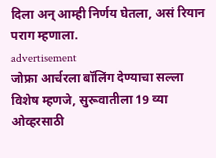दिला अन् आम्ही निर्णय घेतला, असं रियान पराग म्हणाला.
advertisement
जोफ्रा आर्चरला बॉलिंग देण्याचा सल्ला
विशेष म्हणजे, सुरूवातीला 19 व्या ओव्हरसाठी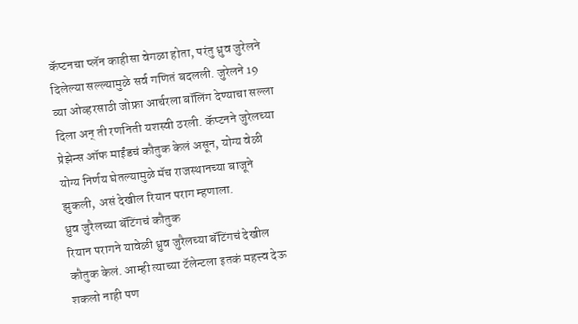कॅप्टनचा प्लॅन काहीसा वेगळा होता, परंतु ध्रुव जुरेलने दिलेल्या सल्ल्यामुळे सर्व गणितं बदलली. जुरेलने 19 व्या ओव्हरसाठी जोफ्रा आर्चरला बॉलिंग देण्याचा सल्ला दिला अन् ती रणनिती यशस्वी ठरली. कॅप्टनने जुरेलच्या प्रेझेन्स ऑफ माईंडचं कौतुक केलं असून, योग्य वेळी योग्य निर्णय घेतल्यामुळे मॅच राजस्थानच्या बाजूने झुकली, असं देखील रियान पराग म्हणाला.
ध्रुव जुरैलच्या बॅटिंगचं कौतुक
रियान परागने यावेळी ध्रुव जुरैलच्या बॅटिंगचं देखील कौतुक केलं. आम्ही त्याच्या टॅलेन्टला इतकं महत्त्व देऊ शकलो नाही पण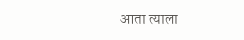आता त्याला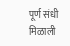पूर्ण संधी मिळाली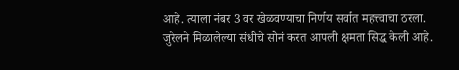आहे. त्याला नंबर 3 वर खेळवण्याचा निर्णय सर्वात महत्त्वाचा ठरला. जुरेलने मिळालेल्या संधीचे सोनं करत आपली क्षमता सिद्ध केली आहे.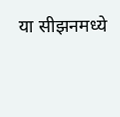या सीझनमध्ये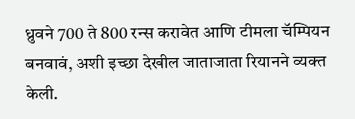ध्रुवने 700 ते 800 रन्स करावेत आणि टीमला चॅम्पियन बनवावं, अशी इच्छा देखील जाताजाता रियानने व्यक्त केली.